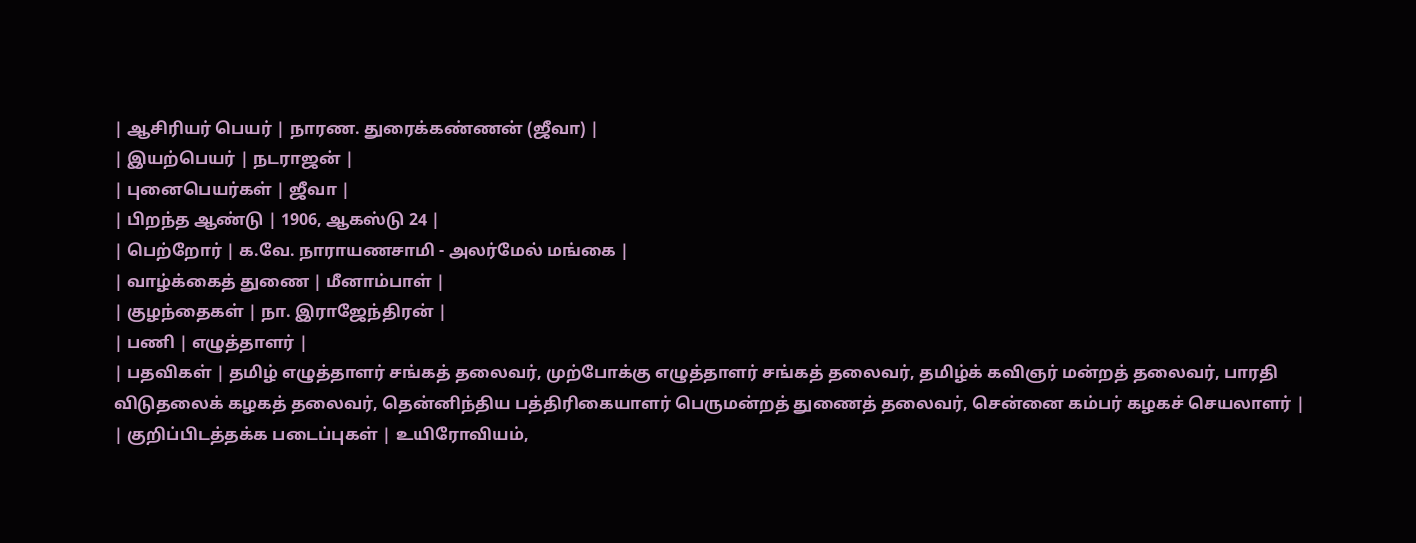| ஆசிரியர் பெயர் | நாரண. துரைக்கண்ணன் (ஜீவா) |
| இயற்பெயர் | நடராஜன் |
| புனைபெயர்கள் | ஜீவா |
| பிறந்த ஆண்டு | 1906, ஆகஸ்டு 24 |
| பெற்றோர் | க.வே. நாராயணசாமி - அலர்மேல் மங்கை |
| வாழ்க்கைத் துணை | மீனாம்பாள் |
| குழந்தைகள் | நா. இராஜேந்திரன் |
| பணி | எழுத்தாளர் |
| பதவிகள் | தமிழ் எழுத்தாளர் சங்கத் தலைவர், முற்போக்கு எழுத்தாளர் சங்கத் தலைவர், தமிழ்க் கவிஞர் மன்றத் தலைவர், பாரதி விடுதலைக் கழகத் தலைவர், தென்னிந்திய பத்திரிகையாளர் பெருமன்றத் துணைத் தலைவர், சென்னை கம்பர் கழகச் செயலாளர் |
| குறிப்பிடத்தக்க படைப்புகள் | உயிரோவியம்,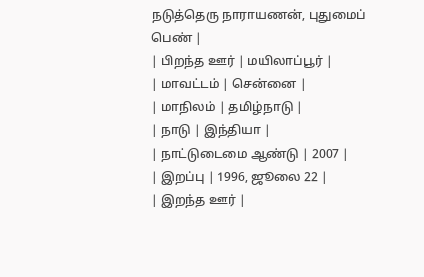நடுத்தெரு நாராயணன், புதுமைப் பெண் |
| பிறந்த ஊர் | மயிலாப்பூர் |
| மாவட்டம் | சென்னை |
| மாநிலம் | தமிழ்நாடு |
| நாடு | இந்தியா |
| நாட்டுடைமை ஆண்டு | 2007 |
| இறப்பு | 1996, ஜூலை 22 |
| இறந்த ஊர் |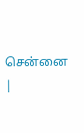சென்னை |